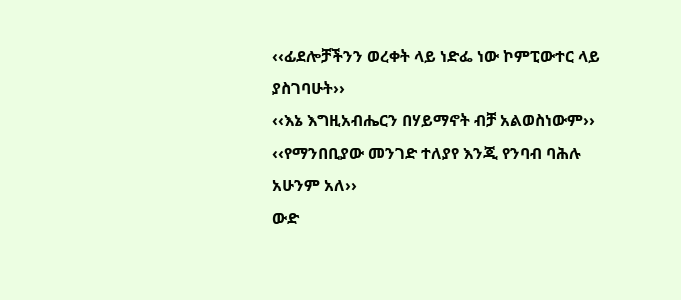‹‹ፊደሎቻችንን ወረቀት ላይ ነድፌ ነው ኮምፒውተር ላይ ያስገባሁት››
‹‹እኔ እግዚአብሔርን በሃይማኖት ብቻ አልወስነውም››
‹‹የማንበቢያው መንገድ ተለያየ እንጂ የንባብ ባሕሉ አሁንም አለ››
ውድ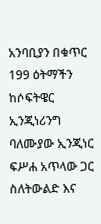አንባቢያን በቁጥር 199 ዕትማችን ከሶፍትዌር ኢንጂነሪንግ ባለሙያው ኢንጂነር ፍሥሐ አጥላው ጋር ስለትውልድ እና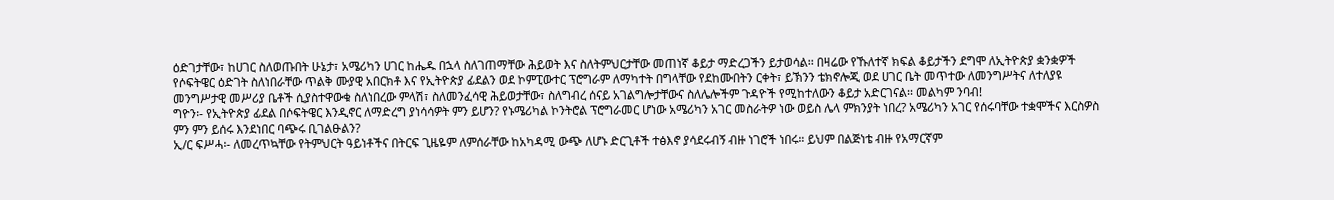ዕድገታቸው፣ ከሀገር ስለወጡበት ሁኔታ፣ አሜሪካን ሀገር ከሔዱ በኋላ ስለገጠማቸው ሕይወት እና ስለትምህርታቸው መጠነኛ ቆይታ ማድረጋችን ይታወሳል፡፡ በዛሬው የኹለተኛ ክፍል ቆይታችን ደግሞ ለኢትዮጵያ ቋንቋዎች የሶፍትዌር ዕድገት ስለነበራቸው ጥልቅ ሙያዊ አበርክቶ እና የኢትዮጵያ ፊደልን ወደ ኮምፒውተር ፕሮግራም ለማካተት በግላቸው የደከሙበትን ርቀት፣ ይኽንን ቴክኖሎጂ ወደ ሀገር ቤት መጥተው ለመንግሥትና ለተለያዩ መንግሥታዊ መሥሪያ ቤቶች ሲያስተዋውቁ ስለነበረው ምላሽ፣ ስለመንፈሳዊ ሕይወታቸው፣ ስለግብረ ሰናይ አገልግሎታቸውና ስለሌሎችም ጉዳዮች የሚከተለውን ቆይታ አድርገናል፡፡ መልካም ንባብ!
ግዮን፡- የኢትዮጵያ ፊደል በሶፍትዌር እንዲኖር ለማድረግ ያነሳሳዎት ምን ይሆን? የኑሜሪካል ኮንትሮል ፕሮግራመር ሆነው አሜሪካን አገር መስራትዎ ነው ወይስ ሌላ ምክንያት ነበረ? አሜሪካን አገር የሰሩባቸው ተቋሞችና እርስዎስ ምን ምን ይሰሩ እንደነበር ባጭሩ ቢገልፁልን?
ኢ/ር ፍሥሓ፡- ለመረጥኳቸው የትምህርት ዓይነቶችና በትርፍ ጊዜዬም ለምሰራቸው ከአካዳሚ ውጭ ለሆኑ ድርጊቶች ተፅእኖ ያሳደሩብኝ ብዙ ነገሮች ነበሩ። ይህም በልጅነቴ ብዙ የአማርኛም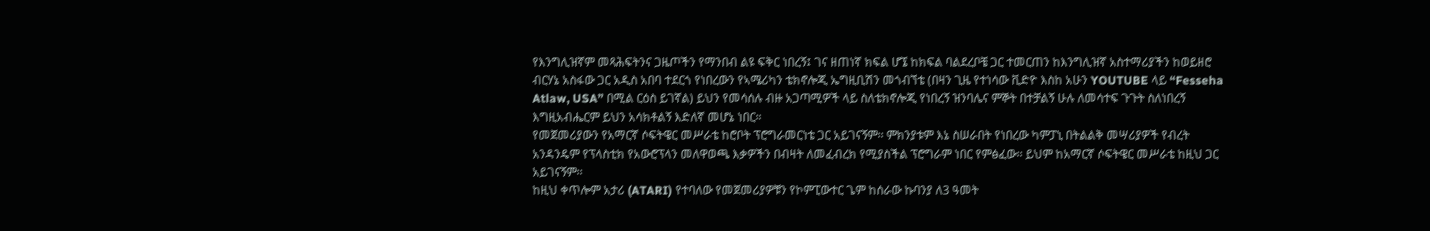የእንግሊዝኛም መጻሕፍትንና ጋዜጦችን የማንበብ ልዩ ፍቅር ነበረኝ፤ ገና ዘጠነኛ ክፍል ሆኜ ከክፍል ባልደረቦቼ ጋር ተመርጠን ከእንግሊዝኛ አስተማሪያችን ከወይዘሮ ብርሃኔ አስፋው ጋር አዲስ አበባ ተደርጎ የነበረውን የኣሜሪካን ቴክኖሎጂ ኤግዚቢሽን መጎብኘቴ (በዛን ጊዜ የተነሳው ቪድዮ እስከ አሁን YOUTUBE ላይ “Fesseha Atlaw, USA” በሚል ርዕስ ይገኛል) ይህን የመሳሰሉ ብዙ አጋጣሚዎች ላይ ስለቴክኖሎጂ የነበረኝ ዝንባሌና ምኞት በተቻልኝ ሁሉ ለመሳተፍ ጉጉት ስለነበረኝ እግዚአብሔርም ይህን አሳክቶልኝ እድለኛ መሆኔ ነበር።
የመጀመሪያውን የአማርኛ ሶፍትዌር መሥራቴ ከሮቦት ፕሮግራመርነቴ ጋር አይገናኝም፡፡ ምክንያቱም እኔ ስሠራበት የነበረው ካምፓኒ በትልልቅ መሣሪያዎች የብረት አንዳንዴም የፕላስቲክ የአውሮፕላን መለዋወጫ እቃዎችን በብዛት ለመፈብረክ የሚያስችል ፕሮግራም ነበር የምፅፈው፡፡ ይህም ከአማርኛ ሶፍትዌር መሥራቴ ከዚህ ጋር አይገናኝም፡፡
ከዚህ ቀጥሎም አታሪ (ATARI) የተባለው የመጀመሪያዎቹን የኮምፒውተር ጌም ከሰራው ኩባንያ ለ3 ዓመት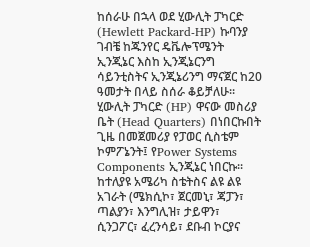ከሰራሁ በኋላ ወደ ሂውሊት ፓካርድ (Hewlett Packard-HP) ኩባንያ ገብቼ ከጁንየር ዴቬሎፕሜንት ኢንጂኔር እስከ ኢንጂኔርንግ ሳይንቲስትና ኢንጂኔሪንግ ማናጀር ከ20 ዓመታት በላይ ስሰራ ቆይቻለሁ።
ሂውሊት ፓካርድ (HP) ዋናው መስሪያ ቤት (Head Quarters) በነበርኩበት ጊዜ በመጀመሪያ የፓወር ሲስቴም ኮምፖኔንት፤ የPower Systems Components ኢንጂኔር ነበርኩ፡፡ ከተለያዩ አሜሪካ ስቴትስና ልዩ ልዩ አገራት (ሜክሲኮ፣ ጀርመኒ፣ ጃፓን፣ ጣልያን፣ እንግሊዝ፣ ታይዋን፣ ሲንጋፖር፣ ፈረንሳይ፣ ደቡብ ኮርያና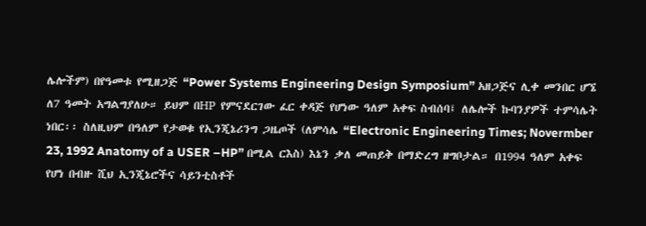ሌሎችም) በየዓመቱ የሚዘጋጅ “Power Systems Engineering Design Symposium” አዘጋጅና ሊቀ መንበር ሆኜ ለ7 ዓመት አግልግያለሁ። ይህም በHP የምናደርገው ፈር ቀዳጅ የሆነው ዓለም አቀፍ ስብሰባ፤ ለሌሎች ኩባንያዎች ተምሳሌት ነበር፡፡ ስለዚህም በዓለም የታወቁ የኢንጂኔሪንግ ጋዜጦች (ለምሳሌ “Electronic Engineering Times; Novermber 23, 1992 Anatomy of a USER –HP” በሚል ርእስ) እኔን ቃለ መጠይቅ በማድረግ ዘግቦታል። በ1994 ዓለም አቀፍ የሆነ በብዙ ሺህ ኢንጂኔሮችና ሳይንቲስቶች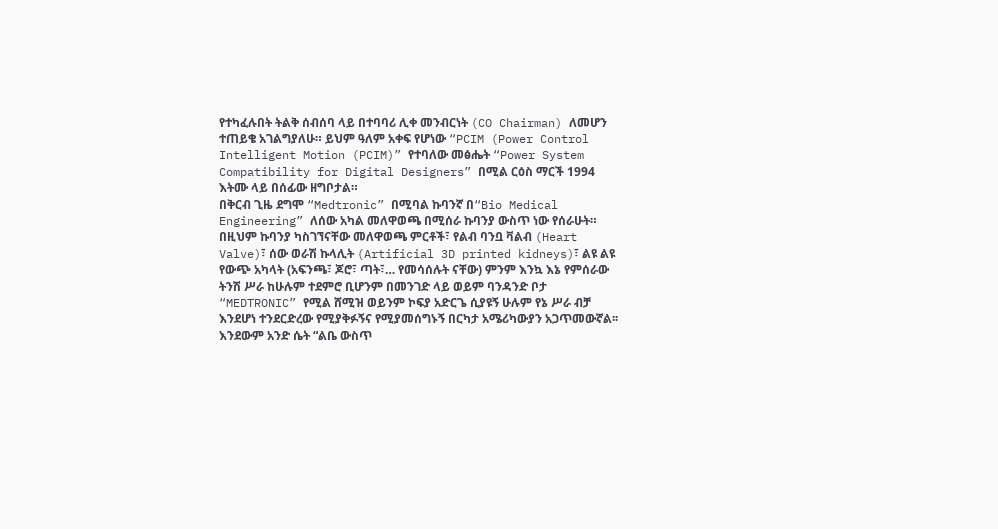የተካፈሉበት ትልቅ ሰብሰባ ላይ በተባባሪ ሊቀ መንብርነት (CO Chairman) ለመሆን ተጠይቄ አገልግያለሁ። ይህም ዓለም አቀፍ የሆነው “PCIM (Power Control Intelligent Motion (PCIM)” የተባለው መፅሔት “Power System Compatibility for Digital Designers” በሚል ርዕስ ማርች 1994 እትሙ ላይ በሰፊው ዘግቦታል።
በቅርብ ጊዜ ደግሞ “Medtronic” በሚባል ኩባንኛ በ“Bio Medical Engineering” ለሰው አካል መለዋወጫ በሚሰራ ኩባንያ ውስጥ ነው የሰራሁት። በዚህም ኩባንያ ካስገኘናቸው መለዋወጫ ምርቶች፣ የልብ ባንቧ ቫልብ (Heart Valve)፣ ሰው ወራሽ ኩላሊት (Artificial 3D printed kidneys)፣ ልዩ ልዩ የውጭ አካላት (አፍንጫ፣ ጆሮ፣ ጣት፣… የመሳሰሉት ናቸው) ምንም እንኳ እኔ የምሰራው ትንሽ ሥራ ከሁሉም ተደምሮ ቢሆንም በመንገድ ላይ ወይም ባንዳንድ ቦታ “MEDTRONIC” የሚል ሸሚዝ ወይንም ኮፍያ አድርጌ ሲያዩኝ ሁሉም የኔ ሥራ ብቻ እንደሆነ ተንደርድረው የሚያቅፉኝና የሚያመሰግኑኝ በርካታ አሜሪካውያን አጋጥመውኛል፡፡ እንደውም አንድ ሴት “ልቤ ውስጥ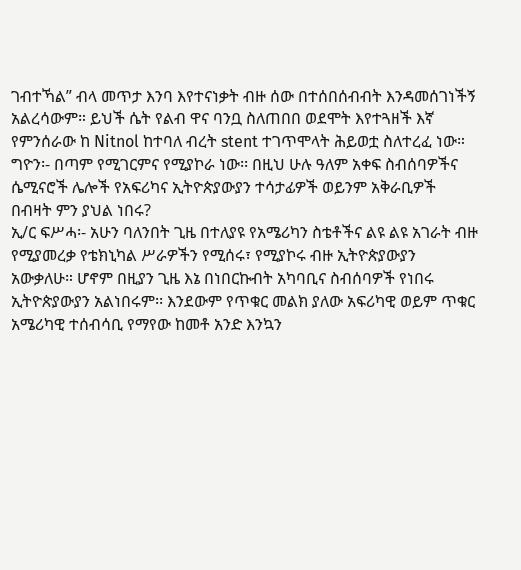ገብተኻል” ብላ መጥታ እንባ እየተናነቃት ብዙ ሰው በተሰበሰብብት እንዳመሰገነችኝ አልረሳውም። ይህች ሴት የልብ ዋና ባንቧ ስለጠበበ ወደሞት እየተጓዘች እኛ የምንሰራው ከ Nitnol ከተባለ ብረት stent ተገጥሞላት ሕይወቷ ስለተረፈ ነው።
ግዮን፡- በጣም የሚገርምና የሚያኮራ ነው፡፡ በዚህ ሁሉ ዓለም አቀፍ ስብሰባዎችና ሴሚናሮች ሌሎች የአፍሪካና ኢትዮጵያውያን ተሳታፊዎች ወይንም አቅራቢዎች በብዛት ምን ያህል ነበሩ?
ኢ/ር ፍሥሓ፡- አሁን ባለንበት ጊዜ በተለያዩ የአሜሪካን ስቴቶችና ልዩ ልዩ አገራት ብዙ የሚያመረቃ የቴክኒካል ሥራዎችን የሚሰሩ፣ የሚያኮሩ ብዙ ኢትዮጵያውያን አውቃለሁ። ሆኖም በዚያን ጊዜ እኔ በነበርኩብት አካባቢና ስብሰባዎች የነበሩ ኢትዮጵያውያን አልነበሩም፡፡ እንደውም የጥቁር መልክ ያለው አፍሪካዊ ወይም ጥቁር አሜሪካዊ ተሰብሳቢ የማየው ከመቶ አንድ እንኳን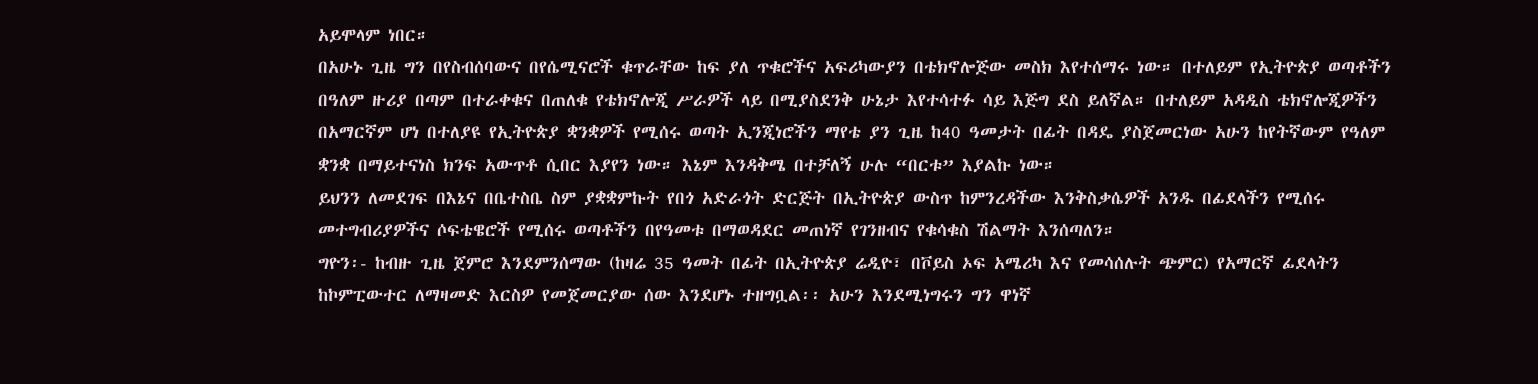አይሞላም ነበር።
በአሁኑ ጊዜ ግን በየስብሰባውና በየሴሚናሮች ቁጥራቸው ከፍ ያለ ጥቁሮችና አፍሪካውያን በቴክኖሎጅው መስክ እየተሰማሩ ነው። በተለይም የኢትዮጵያ ወጣቶችን በዓለም ዙሪያ በጣም በተራቀቁና በጠለቁ የቴክኖሎጂ ሥራዎች ላይ በሚያስደንቅ ሁኔታ እየተሳተፉ ሳይ እጅግ ደስ ይለኛል። በተለይም አዳዲስ ቴክኖሎጂዎችን በአማርኛም ሆነ በተለያዩ የኢትዮጵያ ቋንቋዎች የሚሰሩ ወጣት ኢንጂነሮችን ማየቴ ያን ጊዜ ከ40 ዓመታት በፊት በዳዴ ያስጀመርነው አሁን ከየትኛውም የዓለም ቋንቋ በማይተናነስ ክንፍ አውጥቶ ሲበር እያየን ነው። እኔም እንዳቅሜ በተቻለኝ ሁሉ “በርቱ” እያልኩ ነው።
ይህንን ለመደገፍ በእኔና በቤተስቤ ስም ያቋቋምኩት የበጎ አድራጎት ድርጅት በኢትዮጵያ ውስጥ ከምንረዳችው እንቅስቃሴዎች አንዱ በፊደላችን የሚሰሩ መተግብሪያዎችና ሶፍቴዌሮች የሚሰሩ ወጣቶችን በየዓመቱ በማወዳደር መጠነኛ የገንዘብና የቁሳቁስ ሽልማት እንሰጣለን።
ግዮን፡- ከብዙ ጊዜ ጀምሮ እንደምንሰማው (ከዛሬ 35 ዓመት በፊት በኢትዮጵያ ሬዲዮ፣ በቮይስ ኦፍ አሜሪካ እና የመሳሰሉት ጭምር) የአማርኛ ፊደላትን ከኮምፒውተር ለማዛመድ እርስዎ የመጀመርያው ሰው እንደሆኑ ተዘግቧል፡፡ አሁን እንደሚነግሩን ግን ዋነኛ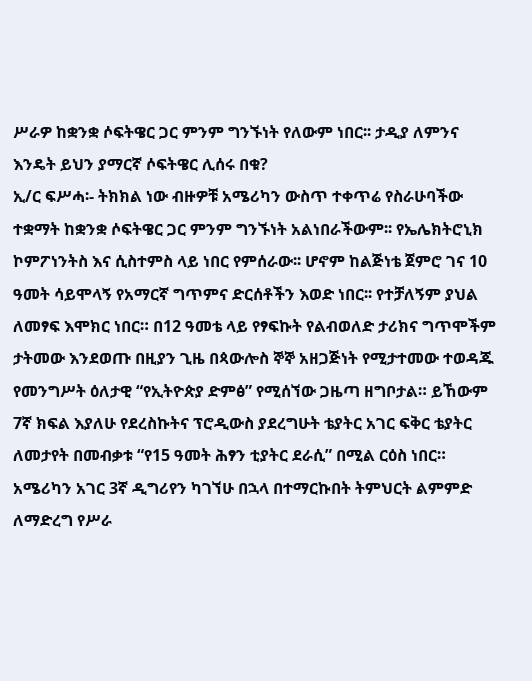ሥራዎ ከቋንቋ ሶፍትዌር ጋር ምንም ግንኙነት የለውም ነበር፡፡ ታዲያ ለምንና እንዴት ይህን ያማርኛ ሶፍትዌር ሊሰሩ በቁ?
ኢ/ር ፍሥሓ፡- ትክክል ነው ብዙዎቹ አሜሪካን ውስጥ ተቀጥሬ የስራሁባችው ተቋማት ከቋንቋ ሶፍትዌር ጋር ምንም ግንኙነት አልነበራችውም፡፡ የኤሌክትሮኒክ ኮምፖነንትስ እና ሲስተምስ ላይ ነበር የምሰራው፡፡ ሆኖም ከልጅነቴ ጀምሮ ገና 10 ዓመት ሳይሞላኝ የአማርኛ ግጥምና ድርሰቶችን እወድ ነበር፡፡ የተቻለኝም ያህል ለመፃፍ እሞክር ነበር። በ12 ዓመቴ ላይ የፃፍኩት የልብወለድ ታሪክና ግጥሞችም ታትመው እንደወጡ በዚያን ጊዜ በጳውሎስ ኞኞ አዘጋጅነት የሚታተመው ተወዳጁ የመንግሥት ዕለታዊ “የኢትዮጵያ ድምፅ” የሚሰኘው ጋዜጣ ዘግቦታል። ይኸውም 7ኛ ክፍል እያለሁ የደረስኩትና ፕሮዲውስ ያደረግሁት ቴያትር አገር ፍቅር ቴያትር ለመታየት በመብቃቱ “የ15 ዓመት ሕፃን ቲያትር ደራሲ” በሚል ርዕስ ነበር።
አሜሪካን አገር 3ኛ ዲግሪየን ካገኘሁ በኋላ በተማርኩበት ትምህርት ልምምድ ለማድረግ የሥራ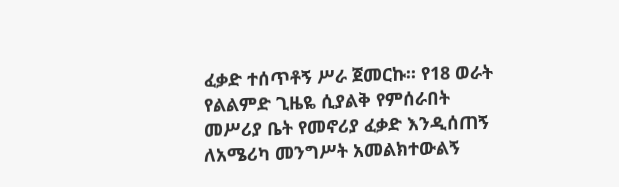ፈቃድ ተሰጥቶኝ ሥራ ጀመርኩ፡፡ የ18 ወራት የልልምድ ጊዜዬ ሲያልቅ የምሰራበት መሥሪያ ቤት የመኖሪያ ፈቃድ እንዲሰጠኝ ለአሜሪካ መንግሥት አመልክተውልኝ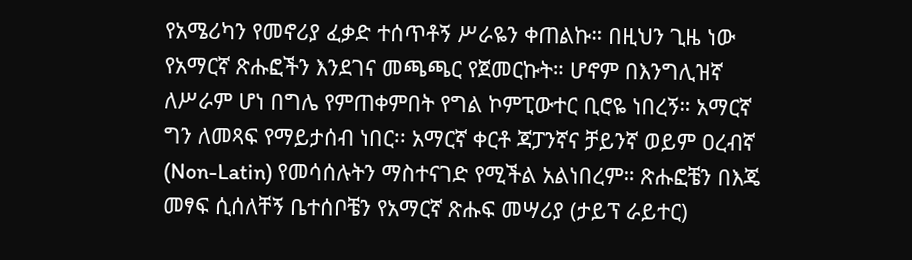የአሜሪካን የመኖሪያ ፈቃድ ተሰጥቶኝ ሥራዬን ቀጠልኩ። በዚህን ጊዜ ነው የአማርኛ ጽሑፎችን እንደገና መጫጫር የጀመርኩት። ሆኖም በእንግሊዝኛ ለሥራም ሆነ በግሌ የምጠቀምበት የግል ኮምፒውተር ቢሮዬ ነበረኝ። አማርኛ ግን ለመጻፍ የማይታሰብ ነበር፡፡ አማርኛ ቀርቶ ጃፓንኛና ቻይንኛ ወይም ዐረብኛ (Non-Latin) የመሳሰሉትን ማስተናገድ የሚችል አልነበረም። ጽሑፎቼን በእጄ መፃፍ ሲሰለቸኝ ቤተሰቦቼን የአማርኛ ጽሑፍ መሣሪያ (ታይፕ ራይተር)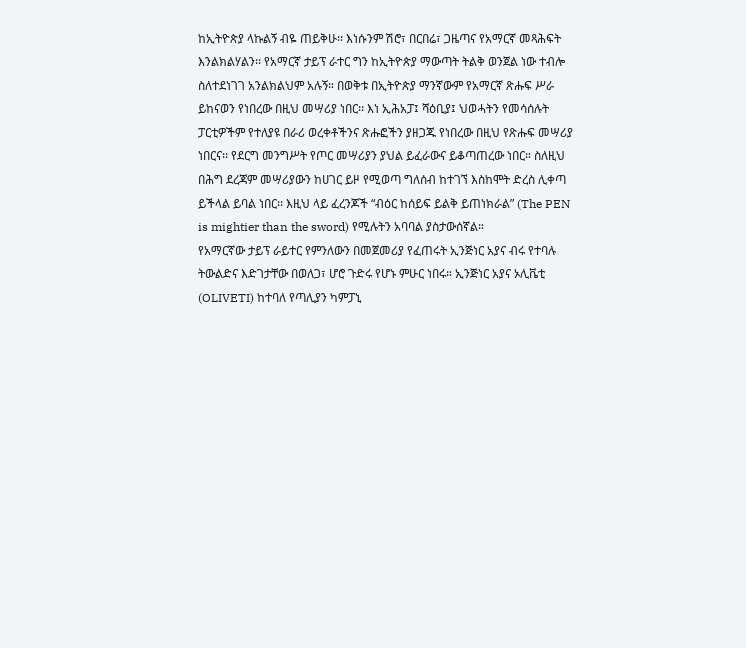ከኢትዮጵያ ላኩልኝ ብዬ ጠይቅሁ፡፡ እነሱንም ሽሮ፣ በርበሬ፣ ጋዜጣና የአማርኛ መጻሕፍት እንልክልሃልን፡፡ የአማርኛ ታይፕ ራተር ግን ከኢትዮጵያ ማውጣት ትልቅ ወንጀል ነው ተብሎ ስለተደነገገ አንልክልህም አሉኝ። በወቅቱ በኢትዮጵያ ማንኛውም የአማርኛ ጽሑፍ ሥራ ይከናወን የነበረው በዚህ መሣሪያ ነበር፡፡ እነ ኢሕአፓ፤ ሻዕቢያ፤ ህወሓትን የመሳሰሉት ፓርቲዎችም የተለያዩ በራሪ ወረቀቶችንና ጽሑፎችን ያዘጋጁ የነበረው በዚህ የጽሑፍ መሣሪያ ነበርና፡፡ የደርግ መንግሥት የጦር መሣሪያን ያህል ይፈራውና ይቆጣጠረው ነበር። ስለዚህ በሕግ ደረጃም መሣሪያውን ከሀገር ይዞ የሚወጣ ግለሰብ ከተገኘ እስከሞት ድረስ ሊቀጣ ይችላል ይባል ነበር፡፡ እዚህ ላይ ፈረንጆች “ብዕር ከሰይፍ ይልቅ ይጠነክራል” (The PEN is mightier than the sword) የሚሉትን አባባል ያስታውሰኛል።
የአማርኛው ታይፕ ራይተር የምንለውን በመጀመሪያ የፈጠሩት ኢንጅነር አያና ብሩ የተባሉ ትውልድና እድገታቸው በወለጋ፣ ሆሮ ጉድሩ የሆኑ ምሁር ነበሩ። ኢንጅነር አያና ኦሊቬቲ (OLIVETI) ከተባለ የጣሊያን ካምፓኒ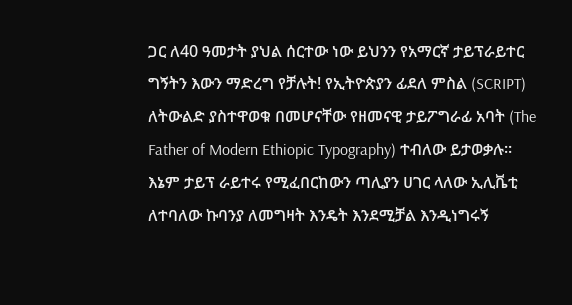ጋር ለ40 ዓመታት ያህል ሰርተው ነው ይህንን የአማርኛ ታይፕራይተር ግኝትን እውን ማድረግ የቻሉት! የኢትዮጵያን ፊደለ ምስል (SCRIPT) ለትውልድ ያስተዋወቁ በመሆናቸው የዘመናዊ ታይፖግራፊ አባት (The Father of Modern Ethiopic Typography) ተብለው ይታወቃሉ።
እኔም ታይፕ ራይተሩ የሚፈበርከውን ጣሊያን ሀገር ላለው ኢሊቬቲ ለተባለው ኩባንያ ለመግዛት እንዴት እንደሚቻል እንዲነግሩኝ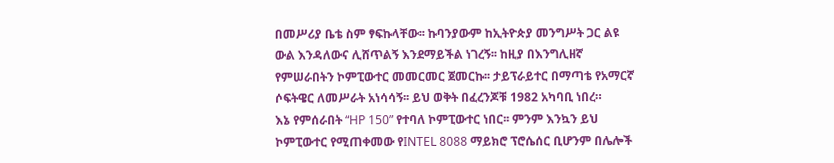በመሥሪያ ቤቴ ስም ፃፍኩላቸው፡፡ ኩባንያውም ከኢትዮጵያ መንግሥት ጋር ልዩ ውል እንዳለውና ሊሸጥልኝ እንደማይችል ነገረኝ፡፡ ከዚያ በእንግሊዘኛ የምሠራበትን ኮምፒውተር መመርመር ጀመርኩ፡፡ ታይፕራይተር በማጣቴ የአማርኛ ሶፍትዌር ለመሥራት አነሳሳኝ፡፡ ይህ ወቅት በፈረንጆቹ 1982 አካባቢ ነበረ።
እኔ የምሰራበት “HP 150” የተባለ ኮምፒውተር ነበር፡፡ ምንም እንኳን ይህ ኮምፒውተር የሚጠቀመው የINTEL 8088 ማይክሮ ፕሮሴሰር ቢሆንም በሌሎች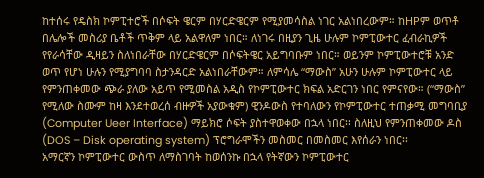ከተሰሩ የዴስክ ኮምፒተሮች በሶፍት ዌርም በሃርድዌርም የሚያመሳስል ነገር አልነበረውም። ከHPም ወጥቶ በሌሎች መስሪያ ቤቶች ጥቅም ላይ አልዋለም ነበር። ለነገሩ በዚያን ጊዜ ሁሉም ኮምፒውተር ፈብራኪዎች የየራሳቸው ዲዛይን ስለነበራቸው በሃርድዌርም በሶፍትዌር አይግባቡም ነበር። ወይንም ኮምፒውተሮቹ አንድ ወጥ የሆነ ሁሉን የሚያግባባ ስታንዳርድ አልነበራቸውም። ለምሳሌ “ማውስ” አሁን ሁሉም ኮምፒውተር ላይ የምንጠቀመው ጭራ ያለው አይጥ የሚመስል አዲስ የኮምፒውተር ክፍል አድርገን ነበር የምናየው። (“ማውስ” የሚለው ስሙም ከዛ እንደተወረሰ ብዙዎች አያውቁም) ዊንዶውስ የተባለውን የኮምፒውተር ተጠቃሚ መግባቢያ (Computer Ueer Interface) ማይክሮ ሶፍት ያስተዋወቀው በኋላ ነበር፡፡ ስለዚህ የምንጠቀመው ዶስ (DOS – Disk operating system) ፕሮግራሞችን መስመር በመስመር እየሰራን ነበር፡፡
አማርኛን ኮምፒውተር ውስጥ ለማስገባት ከወሰንኩ በኋላ የትኛውን ኮምፒውተር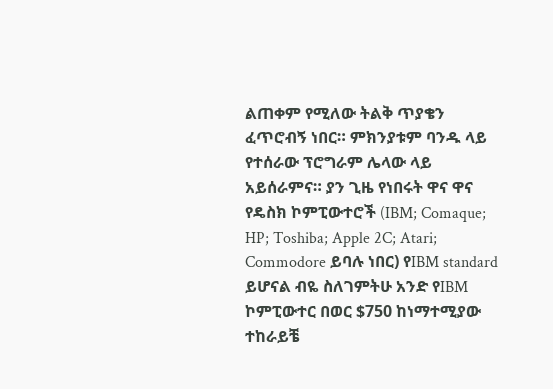ልጠቀም የሚለው ትልቅ ጥያቄን ፈጥሮብኝ ነበር። ምክንያቱም ባንዱ ላይ የተሰራው ፕሮግራም ሌላው ላይ አይሰራምና። ያን ጊዜ የነበሩት ዋና ዋና የዴስክ ኮምፒውተሮች (IBM; Comaque; HP; Toshiba; Apple 2C; Atari; Commodore ይባሉ ነበር) የIBM standard ይሆናል ብዬ ስለገምትሁ አንድ የIBM ኮምፒውተር በወር $750 ከነማተሚያው ተከራይቼ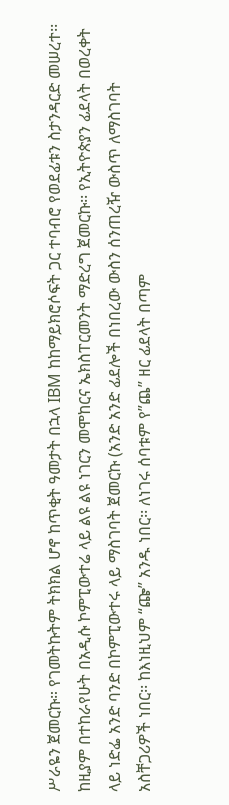ሥራዬን ጀመርኩ። የገመትኩትም ትክክል ሆኖ ከጥቂት ዓመታት በኋላ IBM ከከማይክሮሶፍት ጋር ተባብሮ የወደፊቱን ስታንዳርድ መሠረተ፡፡
ከዚያም በተከራየሁት በአዲሱ ኮምፒውተሬ ላይ ልዩ ልዩ ነገርን መሞከርና ኤክስፐርመንት ማድረግ ጀመርኩ፡፡ የኢትዮጵያን ፊደላት በወረቀት ላይ ነድፌ አንድ ባንድ በኮምፒውተሩ ላይ ማስገባት ጀመርኩ (አንድ አንድ ፊደሎች በነበረው ውስን ሰንጠረዥ ውስጥ ለማስገባት አስቸጋሪዎች ነበር፡፡ ከእነዚህም “ጬ” አንዱ ነበር፡፡ ለነገሩ ሰባቱም የ”ጨ” ዘር ፊደላት በጣም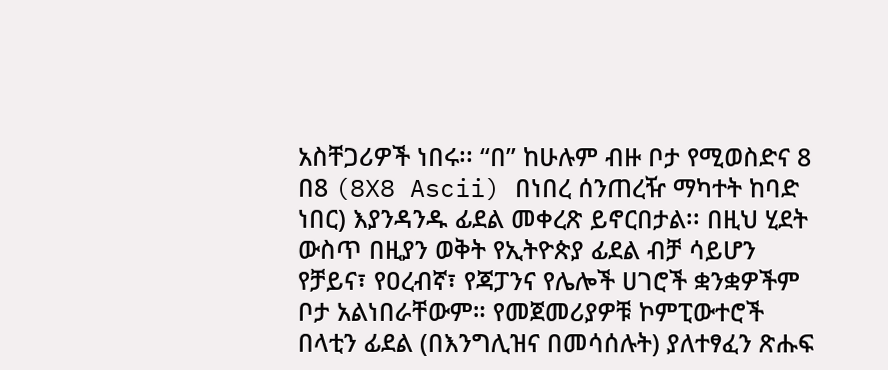አስቸጋሪዎች ነበሩ፡፡ “በ” ከሁሉም ብዙ ቦታ የሚወስድና 8 በ8 (8X8 Ascii) በነበረ ሰንጠረዥ ማካተት ከባድ ነበር) እያንዳንዱ ፊደል መቀረጽ ይኖርበታል፡፡ በዚህ ሂደት ውስጥ በዚያን ወቅት የኢትዮጵያ ፊደል ብቻ ሳይሆን የቻይና፣ የዐረብኛ፣ የጃፓንና የሌሎች ሀገሮች ቋንቋዎችም ቦታ አልነበራቸውም። የመጀመሪያዎቹ ኮምፒውተሮች በላቲን ፊደል (በእንግሊዝና በመሳሰሉት) ያለተፃፈን ጽሑፍ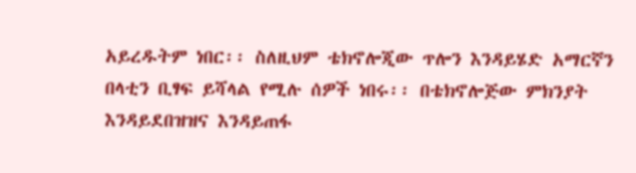አይረዱትም ነበር፡፡ ስለዚህም ቴክኖሎጂው ጥሎን እንዳይሄድ አማርኛን በላቲን ቢፃፍ ይሻላል የሚሉ ሰዎች ነበሩ፡፡ በቴክኖሎጅው ምክንያት እንዳይደበዝዝና እንዳይጠፋ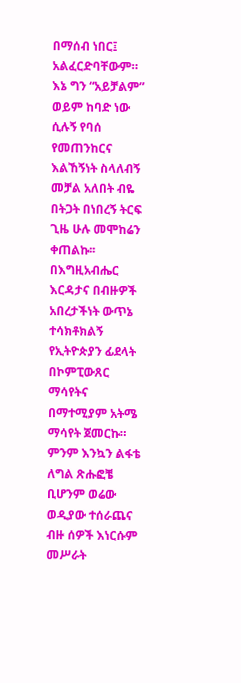በማሰብ ነበር፤ አልፈርድባቸውም። እኔ ግን “አይቻልም” ወይም ከባድ ነው ሲሉኝ የባሰ የመጠንከርና እልኸኝነት ስላለብኝ መቻል አለበት ብዬ በትጋት በነበረኝ ትርፍ ጊዜ ሁሉ መሞከሬን ቀጠልኩ፡፡ በእግዚአብሔር እርዳታና በብዙዎች አበረታችነት ውጥኔ ተሳክቶክልኝ የኢትዮጵያን ፊደላት በኮምፒውጸር ማሳየትና በማተሚያም አትሜ ማሳየት ጀመርኩ። ምንም እንኳን ልፋቴ ለግል ጽሑፎቼ ቢሆንም ወሬው ወዲያው ተሰራጨና ብዙ ሰዎች እነርሱም መሥራት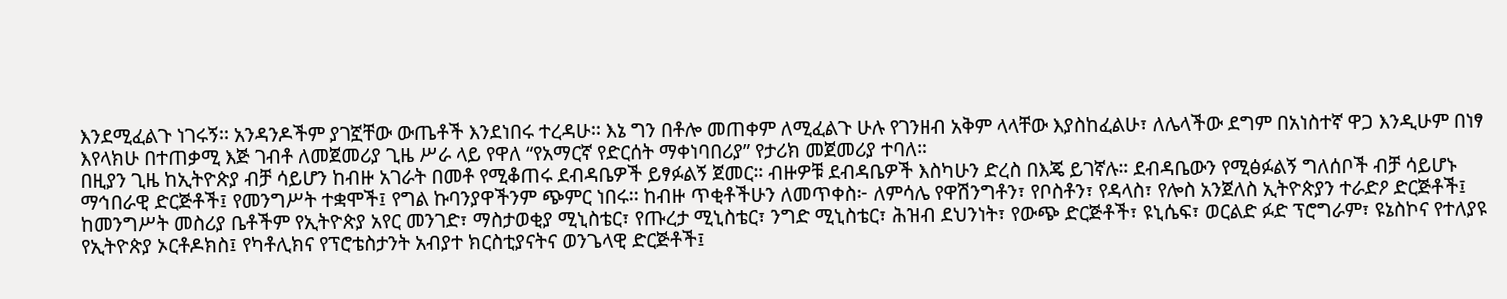እንደሚፈልጉ ነገሩኝ፡፡ አንዳንዶችም ያገኟቸው ውጤቶች እንደነበሩ ተረዳሁ፡፡ እኔ ግን በቶሎ መጠቀም ለሚፈልጉ ሁሉ የገንዘብ አቅም ላላቸው እያስከፈልሁ፣ ለሌላችው ደግም በአነስተኛ ዋጋ እንዲሁም በነፃ እየላክሁ በተጠቃሚ እጅ ገብቶ ለመጀመሪያ ጊዜ ሥራ ላይ የዋለ “የአማርኛ የድርሰት ማቀነባበሪያ” የታሪክ መጀመሪያ ተባለ።
በዚያን ጊዜ ከኢትዮጵያ ብቻ ሳይሆን ከብዙ አገራት በመቶ የሚቆጠሩ ደብዳቤዎች ይፃፉልኝ ጀመር። ብዙዎቹ ደብዳቤዎች እስካሁን ድረስ በእጄ ይገኛሉ። ደብዳቤውን የሚፅፉልኝ ግለሰቦች ብቻ ሳይሆኑ ማኅበራዊ ድርጅቶች፤ የመንግሥት ተቋሞች፤ የግል ኩባንያዋችንም ጭምር ነበሩ፡፡ ከብዙ ጥቂቶችሁን ለመጥቀስ፦ ለምሳሌ የዋሽንግቶን፣ የቦስቶን፣ የዳላስ፣ የሎስ አንጀለስ ኢትዮጵያን ተራድዖ ድርጅቶች፤ ከመንግሥት መስሪያ ቤቶችም የኢትዮጵያ አየር መንገድ፣ ማስታወቂያ ሚኒስቴር፣ የጡረታ ሚኒስቴር፣ ንግድ ሚኒስቴር፣ ሕዝብ ደህንነት፣ የውጭ ድርጅቶች፣ ዩኒሴፍ፣ ወርልድ ፉድ ፕሮግራም፣ ዩኔስኮና የተለያዩ የኢትዮጵያ ኦርቶዶክስ፤ የካቶሊክና የፕሮቴስታንት አብያተ ክርስቲያናትና ወንጌላዊ ድርጅቶች፤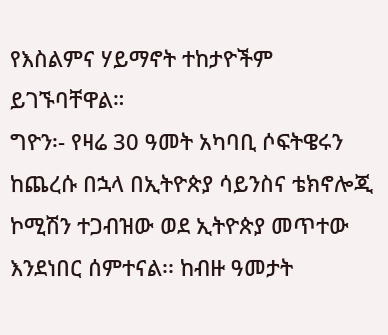የእስልምና ሃይማኖት ተከታዮችም ይገኙባቸዋል።
ግዮን፡- የዛሬ 30 ዓመት አካባቢ ሶፍትዌሩን ከጨረሱ በኋላ በኢትዮጵያ ሳይንስና ቴክኖሎጂ ኮሚሽን ተጋብዝው ወደ ኢትዮጵያ መጥተው እንደነበር ሰምተናል፡፡ ከብዙ ዓመታት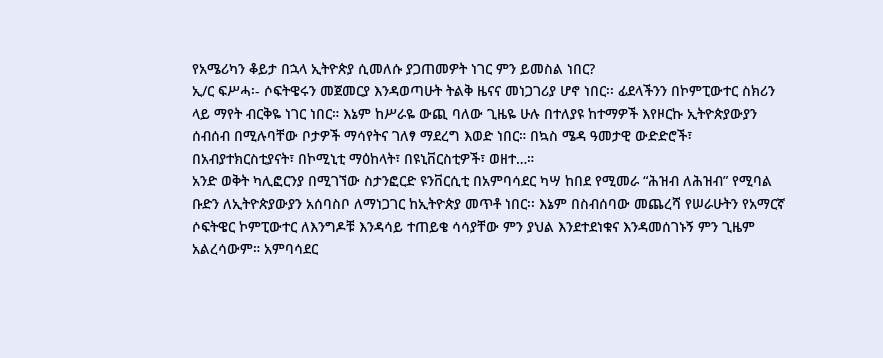የአሜሪካን ቆይታ በኋላ ኢትዮጵያ ሲመለሱ ያጋጠመዎት ነገር ምን ይመስል ነበር?
ኢ/ር ፍሥሓ፡- ሶፍትዌሩን መጀመርያ እንዳወጣሁት ትልቅ ዜናና መነጋገሪያ ሆኖ ነበር፡፡ ፊደላችንን በኮምፒውተር ስክሪን ላይ ማየት ብርቅዬ ነገር ነበር። እኔም ከሥራዬ ውጪ ባለው ጊዜዬ ሁሉ በተለያዩ ከተማዎች እየዞርኩ ኢትዮጵያውያን ሰብሰብ በሚሉባቸው ቦታዎች ማሳየትና ገለፃ ማደረግ እወድ ነበር። በኳስ ሜዳ ዓመታዊ ውድድሮች፣ በአብያተክርስቲያናት፣ በኮሚኒቲ ማዕከላት፣ በዩኒቨርስቲዎች፣ ወዘተ…።
አንድ ወቅት ካሊፎርንያ በሚገኘው ስታንፎርድ ዩንቨርሲቲ በአምባሳደር ካሣ ከበደ የሚመራ “ሕዝብ ለሕዝብ” የሚባል ቡድን ለኢትዮጵያውያን አሰባስቦ ለማነጋገር ከኢትዮጵያ መጥቶ ነበር፡፡ እኔም በስብሰባው መጨረሻ የሠራሁትን የአማርኛ ሶፍትዌር ኮምፒውተር ለእንግዶቹ እንዳሳይ ተጠይቄ ሳሳያቸው ምን ያህል እንደተደነቁና እንዳመሰገኑኝ ምን ጊዜም አልረሳውም። አምባሳደር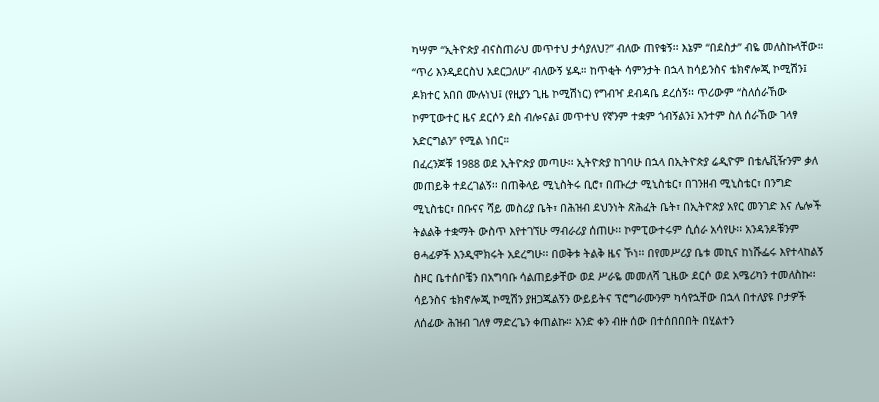ካሣም “ኢትዮጵያ ብናስጠራህ መጥተህ ታሳያለህ?” ብለው ጠየቁኝ፡፡ እኔም “በደስታ” ብዬ መለስኩላቸው። “ጥሪ እንዲደርስህ አደርጋለሁ” ብለውኝ ሄዱ። ከጥቂት ሳምንታት በኋላ ከሳይንስና ቴክኖሎጂ ኮሚሽን፤ ዶክተር አበበ ሙሉነህ፤ (የዚያን ጊዜ ኮሚሽነር) የግብዣ ደብዳቤ ደረሰኝ፡፡ ጥሪውም “ስለሰራኸው ኮምፒውተር ዜና ደርሶን ደስ ብሎናል፤ መጥተህ የኛንም ተቋም ጎብኝልን፤ አንተም ስለ ሰራኸው ገላፃ አድርግልን” የሚል ነበር።
በፈረንጆቹ 1988 ወደ ኢትዮጵያ መጣሁ፡፡ ኢትዮጵያ ከገባሁ በኋላ በኢትዮጵያ ሬዲዮም በቴሌቪዥንም ቃለ መጠይቅ ተደረገልኝ፡፡ በጠቅላይ ሚኒስትሩ ቢሮ፣ በጡረታ ሚኒስቴር፣ በገንዘብ ሚኒስቴር፣ በንግድ ሚኒስቴር፣ በቡናና ሻይ መስሪያ ቤት፣ በሕዝብ ደህንነት ጽሕፈት ቤት፣ በኢትዮጵያ አየር መንገድ እና ሌሎች ትልልቅ ተቋማት ውስጥ እየተገኘሁ ማብራሪያ ሰጠሁ፡፡ ኮምፒውተሩም ሲሰራ አሳየሁ፡፡ አንዳንዶቹንም ፀሓፊዎች እንዲሞክሩት አደረግሁ፡፡ በወቅቱ ትልቅ ዜና ኾነ፡፡ በየመሥሪያ ቤቱ መኪና ከነሹፌሩ እየተላከልኝ ስዞር ቤተሰቦቼን በአግባቡ ሳልጠይቃቸው ወደ ሥራዬ መመለሻ ጊዜው ደርሶ ወደ አሜሪካን ተመለስኩ፡፡
ሳይንስና ቴክኖሎጂ ኮሚሽን ያዘጋጁልኝን ውይይትና ፕሮግራሙንም ካሳየኋቸው በኋላ በተለያዩ ቦታዎች ለሰፊው ሕዝብ ገለፃ ማድረጌን ቀጠልኩ። አንድ ቀን ብዙ ሰው በተሰበበበት በሂልተን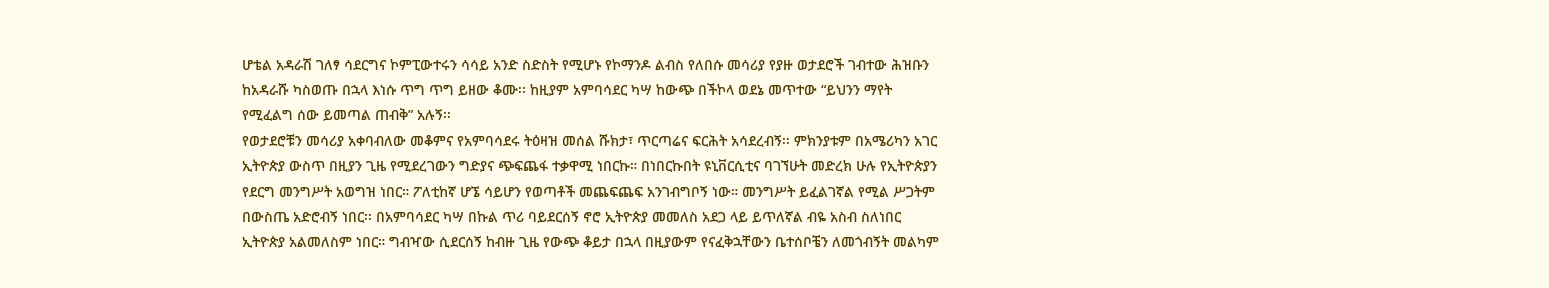ሆቴል አዳራሽ ገለፃ ሳደርግና ኮምፒውተሩን ሳሳይ አንድ ስድስት የሚሆኑ የኮማንዶ ልብስ የለበሱ መሳሪያ የያዙ ወታደሮች ገብተው ሕዝቡን ከአዳራሹ ካስወጡ በኋላ እነሱ ጥግ ጥግ ይዘው ቆሙ፡፡ ከዚያም አምባሳደር ካሣ ከውጭ በችኮላ ወደኔ መጥተው “ይህንን ማየት የሚፈልግ ሰው ይመጣል ጠብቅ” አሉኝ፡፡
የወታደሮቹን መሳሪያ አቀባብለው መቆምና የአምባሳደሩ ትዕዛዝ መሰል ሹክታ፣ ጥርጣሬና ፍርሕት አሳደረብኝ፡፡ ምክንያቱም በአሜሪካን አገር ኢትዮጵያ ውስጥ በዚያን ጊዜ የሚደረገውን ግድያና ጭፍጨፋ ተቃዋሚ ነበርኩ። በነበርኩበት ዩኒቨርሲቲና ባገኘሁት መድረክ ሁሉ የኢትዮጵያን የደርግ መንግሥት አወግዝ ነበር። ፖለቲከኛ ሆኜ ሳይሆን የወጣቶች መጨፍጨፍ አንገብግቦኝ ነው። መንግሥት ይፈልገኛል የሚል ሥጋትም በውስጤ አድሮብኝ ነበር፡፡ በአምባሳደር ካሣ በኩል ጥሪ ባይደርሰኝ ኖሮ ኢትዮጵያ መመለስ አደጋ ላይ ይጥለኛል ብዬ አስብ ስለነበር ኢትዮጵያ አልመለስም ነበር። ግብዣው ሲደርሰኝ ከብዙ ጊዜ የውጭ ቆይታ በኋላ በዚያውም የናፈቅኋቸውን ቤተሰቦቼን ለመጎብኝት መልካም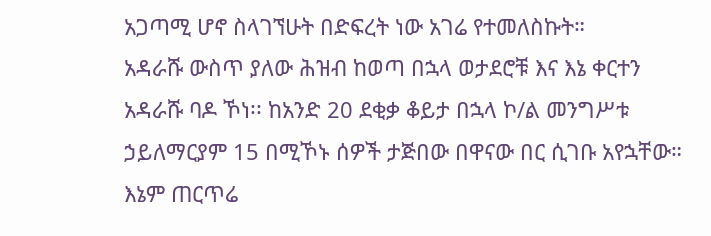አጋጣሚ ሆኖ ስላገኘሁት በድፍረት ነው አገሬ የተመለስኩት።
አዳራሹ ውስጥ ያለው ሕዝብ ከወጣ በኋላ ወታደሮቹ እና እኔ ቀርተን አዳራሹ ባዶ ኾነ፡፡ ከአንድ 20 ደቂቃ ቆይታ በኋላ ኮ/ል መንግሥቱ ኃይለማርያም 15 በሚኾኑ ሰዎች ታጅበው በዋናው በር ሲገቡ አየኋቸው። እኔም ጠርጥሬ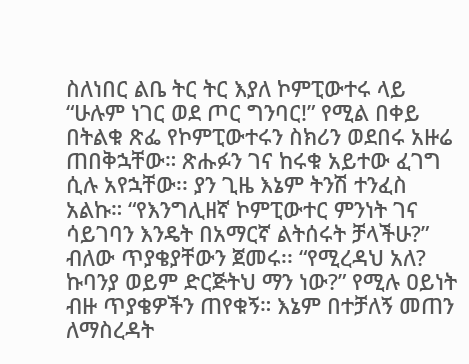ስለነበር ልቤ ትር ትር እያለ ኮምፒውተሩ ላይ “ሁሉም ነገር ወደ ጦር ግንባር!” የሚል በቀይ በትልቁ ጽፌ የኮምፒውተሩን ስክሪን ወደበሩ አዙሬ ጠበቅኋቸው። ጽሑፉን ገና ከሩቁ አይተው ፈገግ ሲሉ አየኋቸው፡፡ ያን ጊዜ እኔም ትንሽ ተንፈስ አልኩ። “የእንግሊዘኛ ኮምፒውተር ምንነት ገና ሳይገባን እንዴት በአማርኛ ልትሰሩት ቻላችሁ?” ብለው ጥያቄያቸውን ጀመሩ፡፡ “የሚረዳህ አለ? ኩባንያ ወይም ድርጅትህ ማን ነው?” የሚሉ ዐይነት ብዙ ጥያቄዎችን ጠየቁኝ። እኔም በተቻለኝ መጠን ለማስረዳት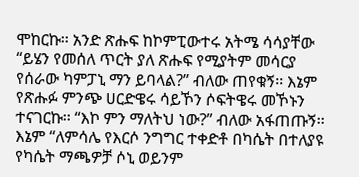ሞከርኩ፡፡ አንድ ጽሑፍ ከኮምፒውተሩ አትሜ ሳሳያቸው “ይሄን የመሰለ ጥርት ያለ ጽሑፍ የሚያትም መሳርያ የሰራው ካምፓኒ ማን ይባላል?” ብለው ጠየቁኝ፡፡ እኔም የጽሑፉ ምንጭ ሀርድዌሩ ሳይኾን ሶፍትዌሩ መኾኑን ተናገርኩ፡፡ “እኮ ምን ማለትህ ነው?” ብለው አፋጠጡኝ፡፡ እኔም “ለምሳሌ የእርሶ ንግግር ተቀድቶ በካሴት በተለያዩ የካሴት ማጫዎቻ ሶኒ ወይንም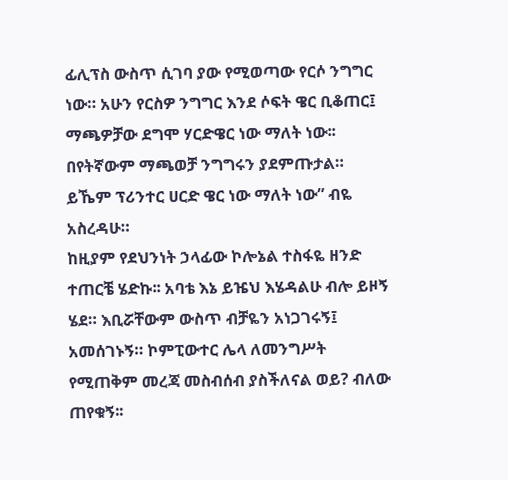ፊሊፕስ ውስጥ ሲገባ ያው የሚወጣው የርሶ ንግግር ነው። አሁን የርስዎ ንግግር እንደ ሶፍት ዌር ቢቆጠር፤ ማጫዎቻው ደግሞ ሃርድዌር ነው ማለት ነው፡፡ በየትኛውም ማጫወቻ ንግግሩን ያደምጡታል። ይኼም ፕሪንተር ሀርድ ዌር ነው ማለት ነው” ብዬ አስረዳሁ።
ከዚያም የደህንነት ኃላፊው ኮሎኔል ተስፋዬ ዘንድ ተጠርቼ ሄድኩ፡፡ አባቴ እኔ ይዤህ እሄዳልሁ ብሎ ይዞኝ ሄደ። እቢሯቸውም ውስጥ ብቻዬን አነጋገሩኝ፤ አመሰገኑኝ። ኮምፒውተር ሌላ ለመንግሥት የሚጠቅም መረጃ መስብሰብ ያስችለናል ወይ? ብለው ጠየቁኝ፡፡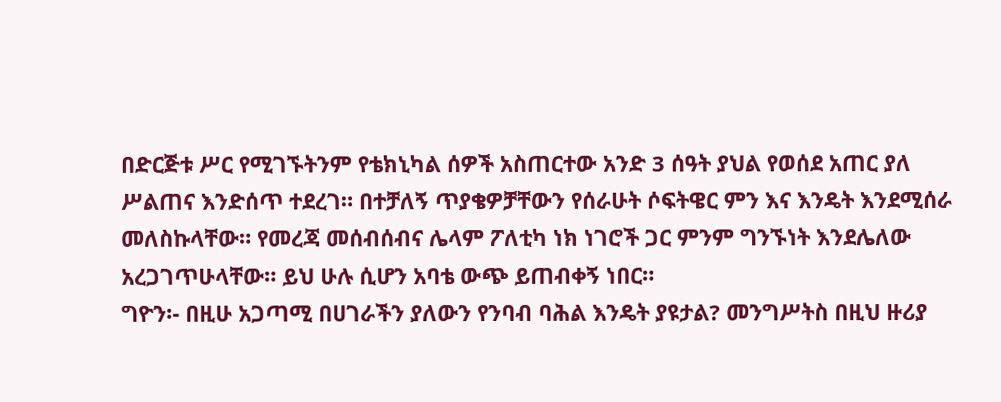በድርጅቱ ሥር የሚገኙትንም የቴክኒካል ሰዎች አስጠርተው አንድ 3 ሰዓት ያህል የወሰደ አጠር ያለ ሥልጠና እንድሰጥ ተደረገ። በተቻለኝ ጥያቄዎቻቸውን የሰራሁት ሶፍትዌር ምን እና እንዴት እንደሚሰራ መለስኩላቸው። የመረጃ መሰብሰብና ሌላም ፖለቲካ ነክ ነገሮች ጋር ምንም ግንኙነት እንደሌለው አረጋገጥሁላቸው። ይህ ሁሉ ሲሆን አባቴ ውጭ ይጠብቀኝ ነበር።
ግዮን፡- በዚሁ አጋጣሚ በሀገራችን ያለውን የንባብ ባሕል እንዴት ያዩታል? መንግሥትስ በዚህ ዙሪያ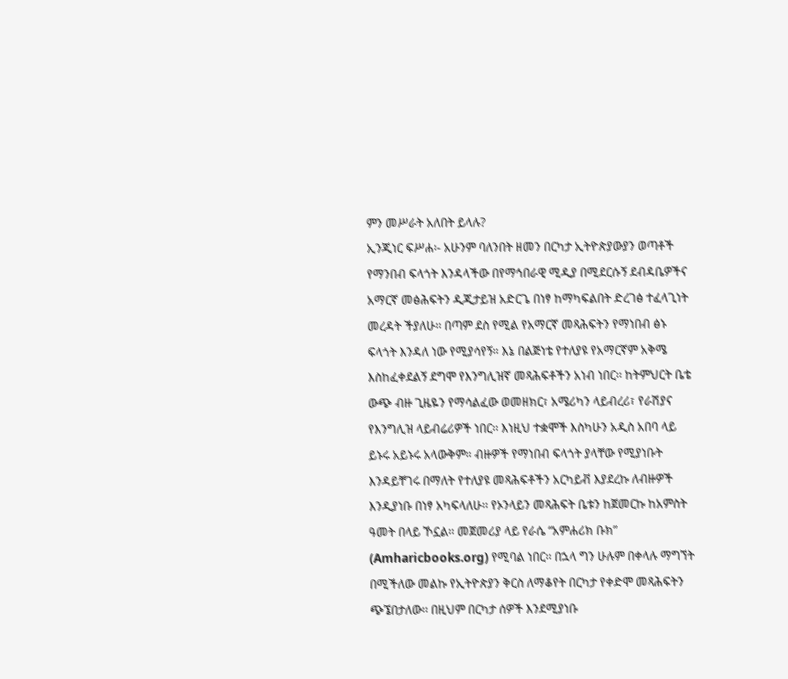ምን መሥራት አለበት ይላሉ?
ኢንጂነር ፍሥሐ፡- አሁንም ባለንበት ዘመን በርካታ ኢትዮጵያውያን ወጣቶች የማንበብ ፍላጎት እንዳላችው በየማኅበራዊ ሚዲያ በሚደርሱኝ ደብዳቤዎችና አማርኛ መፅሕፍትን ዲጂታይዝ አድርጌ በነፃ ከማካፍልበት ድረገፅ ተፈላጊነት መረዳት ችያለሁ፡፡ በጣም ደስ የሚል የአማርኛ መጻሕፍትን የማነበብ ፅኑ ፍላጎት እንዳለ ነው የሚያሳየኝ። እኔ በልጅነቴ የተለያዩ የአማርኛም አቅሜ እስከፈቀደልኝ ደግሞ የእንግሊዝኛ መጻሕፍቶችን አነብ ነበር፡፡ ከትምህርት ቤቴ ውጭ ብዙ ጊዜዬን የማሳልፈው ወመዘክር፣ አሜሪካን ላይብረሪ፣ የራሽያና የእንግሊዝ ላይብሬሪዎች ነበር፡፡ እነዚህ ተቋሞች እስካሁን አዲስ አበባ ላይ ይኑሩ አይኑሩ አላውቅም። ብዙዎች የማነበብ ፍላጎት ያላቸው የሚያነቡት እንዳይቸገሩ በማለት የተለያዩ መጻሕፍቶችን አርካይቭ እያደረኩ ለብዙዎች እንዲያነቡ በነፃ አካፍላለሁ፡፡ የኦንላይን መጻሕፍት ቤቱን ከጀመርኩ ከአምስት ዓመት በላይ ኾኗል፡፡ መጀመሪያ ላይ የራሴ “አምሐሪክ ቡክ” (Amharicbooks.org) የሚባል ነበር፡፡ በኋላ ግን ሁሉም በቀላሉ ማግኘት በሚችለው መልኩ የኢትዮጵያን ቅርስ ለማቆየት በርካታ የቀድሞ መጻሕፍትን ጭኜበታለው፡፡ በዚህም በርካታ ሰዎች እንደሚያነቡ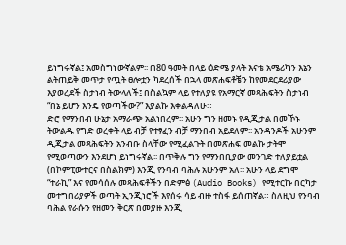ይነግሩኛል፤ አመስግነውኛልም፡፡ በ80 ዓመት በላይ ዕድሜ ያላት እናቴ አሜሪካን እኔን ልትጠይቅ መጥታ የጧት ፀሎቷን ካደረሰች በኋላ መጽሐፍቶቼን ከየመደርደሪያው እያወረደች ስታነብ ትውላለች፤ በስልኳም ላይ የተለያዩ የአማርኛ መጻሕፍትን ስታነብ “በኔ ይሆን እንዴ የወጣችው?” እያልኩ እቀልዳለሁ።
ድሮ የማንበብ ሁኔታ አማራጭ አልነበረም፡፡ አሁን ግን ዘመኑ የዲጂታል በመኾኑ ትውልዱ የግድ ወረቀት ላይ ብቻ የተፃፈን ብቻ ማንበብ አይደለም፡፡ አንዳንዶች አሁንም ዲጂታል መጻሕፍትን አንብቡ ስላቸው የሚፈልጉት በመጽሐፍ መልኩ ታትሞ የሚወጣውን እንደሆነ ይነግሩኛል፡፡ በጥቅሉ ግን የማንበቢያው መንገድ ተለያይቷል (በኮምፒውተርና በስልክም) እንጂ የንባብ ባሕሉ አሁንም አለ፡፡ አሁን ላይ ደግሞ “ተራኪ” እና የመሳሰሉ መጻሕፍቶችን በድምፅ (Audio Books) የሚተርኩ በርካታ መተግበሪያዎች ወጣት ኢንጂነሮች እየሰሩ ሳይ ብዙ ተስፋ ይሰጠኛል። ስለዚህ የንባብ ባሕል የራሱን የዘመን ቅርጽ በመያዙ እንጂ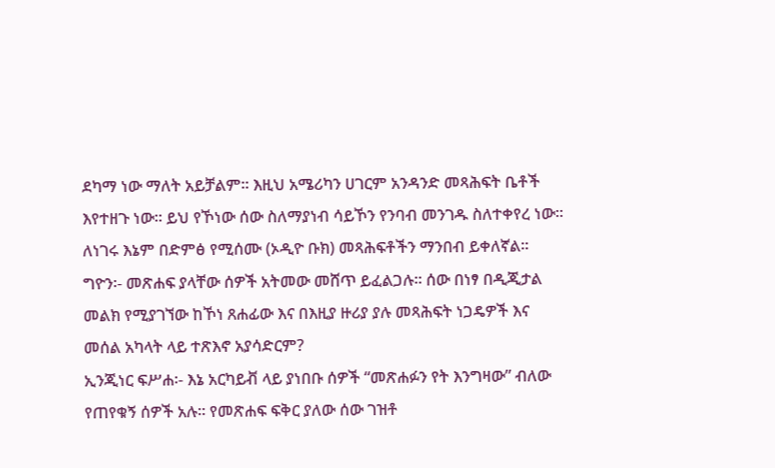ደካማ ነው ማለት አይቻልም፡፡ እዚህ አሜሪካን ሀገርም አንዳንድ መጻሕፍት ቤቶች እየተዘጉ ነው፡፡ ይህ የኾነው ሰው ስለማያነብ ሳይኾን የንባብ መንገዱ ስለተቀየረ ነው፡፡ ለነገሩ እኔም በድምፅ የሚሰሙ (ኦዲዮ ቡክ) መጻሕፍቶችን ማንበብ ይቀለኛል፡፡
ግዮን፡- መጽሐፍ ያላቸው ሰዎች አትመው መሸጥ ይፈልጋሉ፡፡ ሰው በነፃ በዲጂታል መልክ የሚያገኘው ከኾነ ጸሐፊው እና በእዚያ ዙሪያ ያሉ መጻሕፍት ነጋዴዎች እና መሰል አካላት ላይ ተጽእኖ አያሳድርም?
ኢንጂነር ፍሥሐ፡- እኔ አርካይቭ ላይ ያነበቡ ሰዎች “መጽሐፉን የት እንግዛው” ብለው የጠየቁኝ ሰዎች አሉ፡፡ የመጽሐፍ ፍቅር ያለው ሰው ገዝቶ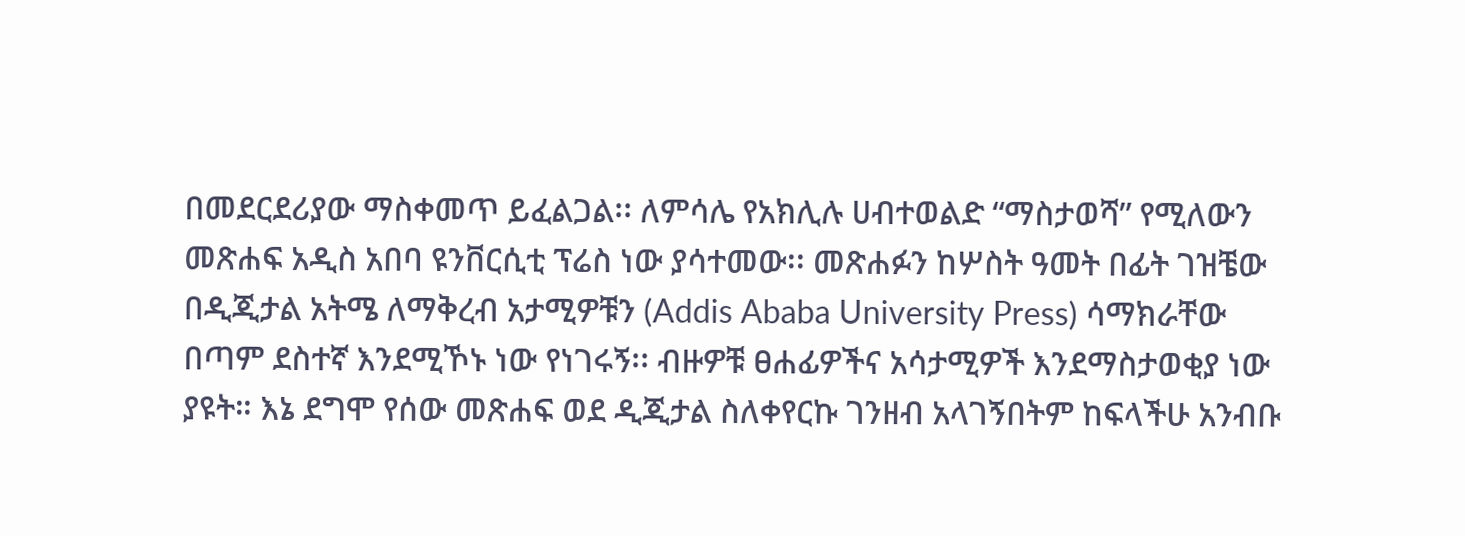በመደርደሪያው ማስቀመጥ ይፈልጋል፡፡ ለምሳሌ የአክሊሉ ሀብተወልድ “ማስታወሻ” የሚለውን መጽሐፍ አዲስ አበባ ዩንቨርሲቲ ፕሬስ ነው ያሳተመው፡፡ መጽሐፉን ከሦስት ዓመት በፊት ገዝቼው በዲጂታል አትሜ ለማቅረብ አታሚዎቹን (Addis Ababa University Press) ሳማክራቸው በጣም ደስተኛ እንደሚኾኑ ነው የነገሩኝ፡፡ ብዙዎቹ ፀሐፊዎችና አሳታሚዎች እንደማስታወቂያ ነው ያዩት። እኔ ደግሞ የሰው መጽሐፍ ወደ ዲጂታል ስለቀየርኩ ገንዘብ አላገኝበትም ከፍላችሁ አንብቡ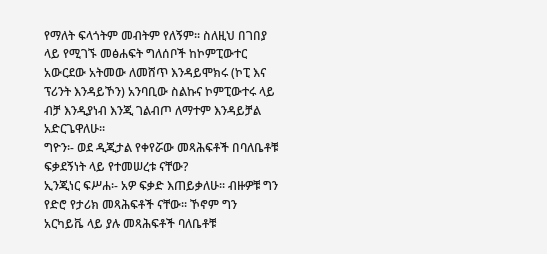የማለት ፍላጎትም መብትም የለኝም፡፡ ስለዚህ በገበያ ላይ የሚገኙ መፅሐፍት ግለሰቦች ከኮምፒውተር አውርደው አትመው ለመሸጥ እንዳይሞክሩ (ኮፒ እና ፕሪንት እንዳይኾን) አንባቢው ስልኩና ኮምፒውተሩ ላይ ብቻ እንዲያነብ እንጂ ገልብጦ ለማተም እንዳይቻል አድርጌዋለሁ።
ግዮን፡- ወደ ዲጂታል የቀየሯው መጻሕፍቶች በባለቤቶቹ ፍቃደኝነት ላይ የተመሠረቱ ናቸው?
ኢንጂነር ፍሥሐ፡- አዎ ፍቃድ እጠይቃለሁ፡፡ ብዙዎቹ ግን የድሮ የታሪክ መጻሕፍቶች ናቸው፡፡ ኾኖም ግን አርካይቬ ላይ ያሉ መጻሕፍቶች ባለቤቶቹ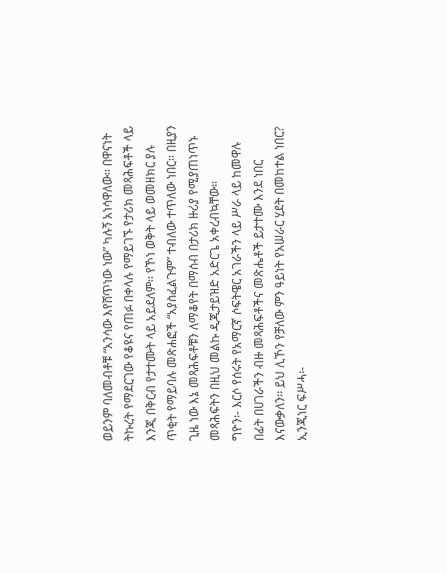ወይንም ባለመብቶቹ “አንሳው እየሸጥነው ነው” ካሉኝ አነሳዋለው፡፡ በዋናነት ትኩረት የማደርገው የቆዩና የጠፉ በቀላሉ የማይገኙ የታሪክ መጻሕፍቶች ላይ እንጂ በቅርብ የታተሙት ላይ አይደለም፡፡ የኾነ ወቅት ላይ ወመዘክር ያሉ ጥቂት የማይባሉ መጽሐፎች “አያስፈልጉም” ተብለው ተጥለው ነበር፡፡ በዚያን ጊዜ ነው እኔ መጻሕፍቶቹን ለማቆየት በማሰብ በታሪክ ዙሪያ የሚያጠነጥኑ መጻሕፍትን በዚህ መልኩ ዲጂታይዝድ አድርጌ አቀረብኳቸው፡፡
ግዮን፡- እርሶ የሰሩት የአማርኛ ሶፍትዌር አገራችን ላይ ሥራ ላይ ከመዋሉ በፊት በሀገራችን ብዙ መጻሕፍቶችና መጽሔቶች ይታተሙ እንደ ነበር እናውቃለን፡፡ ይህ ሊኾን የቻለው ምን ዓይነት የአሠራር ሂደት በመከተል ነበር?
ኢንጂነር ፍሥሓ፡-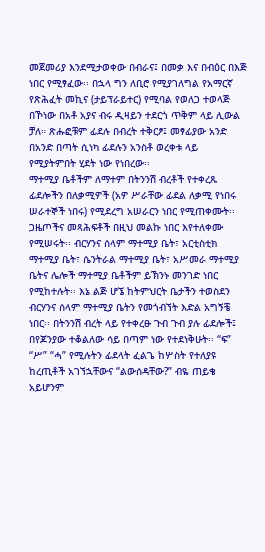መጀመሪያ እንደሚታወቀው በብራና፤ በመቃ እና በብዕር በእጅ ነበር የሚፃፈው፡፡ በኋላ ግን ለቢሮ የሚያገለግል የአማርኛ የጽሕፈት መኪና (ታይፕራይተር) የሚባል የወለጋ ተወላጅ በኾነው በአቶ አያና ብሩ ዲዛይን ተደርጎ ጥቅም ላይ ሊውል ቻለ። ጽሑፎቹም ፊደሉ በብረት ተቅርፆ፤ መፃፊያው አንድ በአንድ በጣት ሲነካ ፊደሉን አንስቶ ወረቀቱ ላይ የሚያትምበት ሂደት ነው የነበረው፡፡
ማተሚያ ቤቶችም ለማተም በትንንሽ ብረቶች የተቀረጹ ፊደሎችን በለቃሚዎች (አዎ ሥራቸው ፊደል ለቃሚ የነበሩ ሠራተኞች ነበሩ) የሚደረግ አሠራርን ነበር የሚጠቀሙት፡፡ ጋዜጦችና መጻሕፍቶች በዚህ መልኩ ነበር እየተለቀሙ የሚሠሩት፡፡ ብርሃንና ሰላም ማተሚያ ቤት፣ አርቲስቲክ ማተሚያ ቤት፣ ሴንትራል ማተሚያ ቤት፣ አሥመራ ማተሚያ ቤትና ሌሎች ማተሚያ ቤቶችም ይኽንኑ መንገድ ነበር የሚከተሉት፡፡ እኔ ልጅ ሆኜ ከትምህርት ቤታችን ተወስደን ብርሃንና ሰላም ማተሚያ ቤትን የመጎብኘት እድል አግኝቼ ነበር፡፡ በትንንሽ ብረት ላይ የተቀረፁ ጉብ ጉብ ያሉ ፊደሎች፤ በየጆንያው ተቆልለው ሳይ በጣም ነው የተደነቅሁት፡፡ “ፍ” “ሥ” “ሓ” የሚሉትን ፊደላት ፈልጌ ከሦስት የተለያዩ ከረጢቶች አገኘኋቸውና “ልውሰዳቸው?” ብዬ ጠይቄ አይሆንም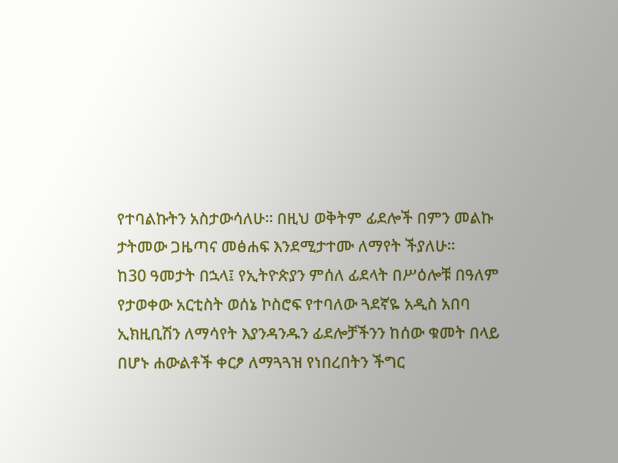የተባልኩትን አስታውሳለሁ። በዚህ ወቅትም ፊደሎች በምን መልኩ ታትመው ጋዜጣና መፅሐፍ እንደሚታተሙ ለማየት ችያለሁ፡፡
ከ30 ዓመታት በኋላ፤ የኢትዮጵያን ምሰለ ፊደላት በሥዕሎቹ በዓለም የታወቀው አርቲስት ወሰኔ ኮስሮፍ የተባለው ጓደኛዬ አዲስ አበባ ኢክዚቢሽን ለማሳየት እያንዳንዱን ፊደሎቻችንን ከሰው ቁመት በላይ በሆኑ ሐውልቶች ቀርፆ ለማጓጓዝ የነበረበትን ችግር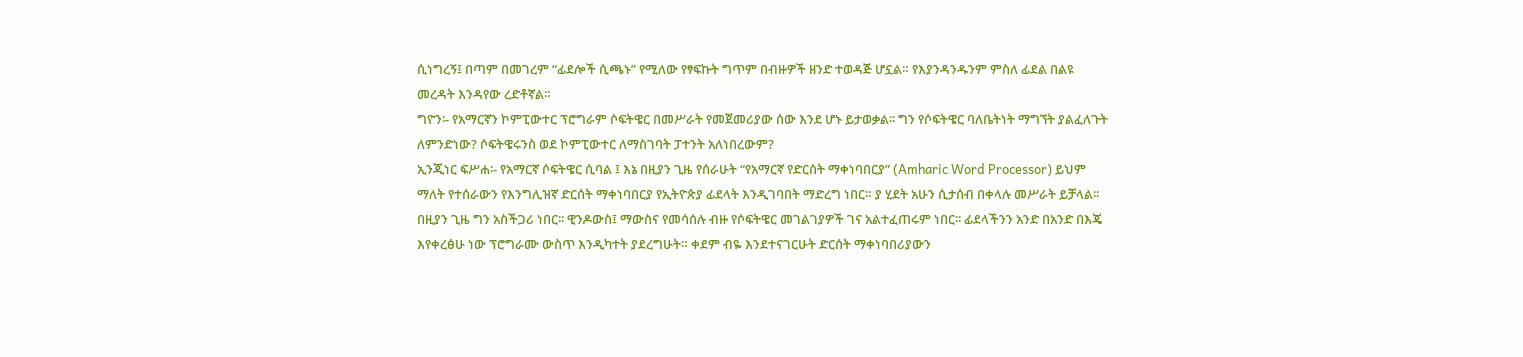ሲነግረኝ፤ በጣም በመገረም “ፊደሎች ሲጫኑ” የሚለው የፃፍኩት ግጥም በብዙዎች ዘንድ ተወዳጅ ሆኗል። የእያንዳንዱንም ምስለ ፊደል በልዩ መረዳት እንዳየው ረድቶኛል።
ግዮን፡- የአማርኛን ኮምፒውተር ፕሮግራም ሶፍትዌር በመሥራት የመጀመሪያው ሰው እንደ ሆኑ ይታወቃል፡፡ ግን የሶፍትዌር ባለቤትነት ማግኘት ያልፈለጉት ለምንድነው? ሶፍትዌሩንስ ወደ ኮምፒውተር ለማስገባት ፓተንት አለነበረውም?
ኢንጂነር ፍሥሐ፡- የአማርኛ ሶፍትዌር ሲባል ፤ እኔ በዚያን ጊዜ የሰራሁት “የአማርኛ የድርሰት ማቀነባበርያ” (Amharic Word Processor) ይህም ማለት የተሰራውን የእንግሊዝኛ ድርሰት ማቀነባበርያ የኢትዮጵያ ፊደላት እንዲገባበት ማድረግ ነበር። ያ ሂደት አሁን ሲታሰብ በቀላሉ መሥራት ይቻላል፡፡ በዚያን ጊዜ ግን አስችጋሪ ነበር፡፡ ዊንዶውስ፤ ማውስና የመሳሰሉ ብዙ የሶፍትዌር መገልገያዎች ገና አልተፈጠሩም ነበር፡፡ ፊደላችንን አንድ በአንድ በእጄ እየቀረፅሁ ነው ፕሮግራሙ ውስጥ እንዲካተት ያደረግሁት። ቀደም ብዬ እንደተናገርሁት ድርሰት ማቀነባበሪያውን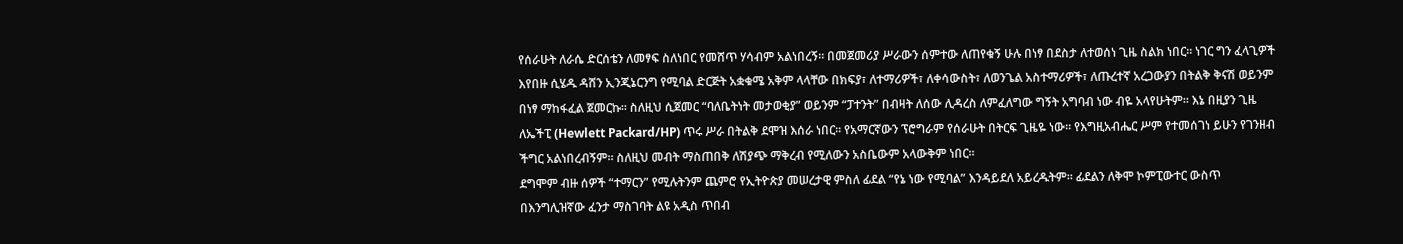የሰራሁት ለራሴ ድርሰቴን ለመፃፍ ስለነበር የመሸጥ ሃሳብም አልነበረኝ፡፡ በመጀመሪያ ሥራውን ሰምተው ለጠየቁኝ ሁሉ በነፃ በደስታ ለተወሰነ ጊዜ ስልክ ነበር። ነገር ግን ፈላጊዎች እየበዙ ሲሄዱ ዳሸን ኢንጂኔርንግ የሚባል ድርጅት አቋቁሜ አቅም ላላቸው በክፍያ፣ ለተማሪዎች፣ ለቀሳውስት፣ ለወንጌል አስተማሪዎች፣ ለጡረተኛ አረጋውያን በትልቅ ቅናሽ ወይንም በነፃ ማከፋፈል ጀመርኩ፡፡ ስለዚህ ሲጀመር “ባለቤትነት መታወቂያ” ወይንም “ፓተንት” በብዛት ለሰው ሊዳረስ ለምፈለግው ግኝት አግባብ ነው ብዬ አላየሁትም። እኔ በዚያን ጊዜ ለኤችፒ (Hewlett Packard/HP) ጥሩ ሥራ በትልቅ ደሞዝ እሰራ ነበር፡፡ የአማርኛውን ፕሮግራም የሰራሁት በትርፍ ጊዜዬ ነው፡፡ የእግዚአብሔር ሥም የተመሰገነ ይሁን የገንዘብ ችግር አልነበረብኝም። ስለዚህ መብት ማስጠበቅ ለሽያጭ ማቅረብ የሚለውን አስቤውም አላውቅም ነበር።
ደግሞም ብዙ ሰዎች “ተማርን” የሚሉትንም ጨምሮ የኢትዮጵያ መሠረታዊ ምስለ ፊደል “የኔ ነው የሚባል” እንዳይደለ አይረዱትም። ፊደልን ለቅሞ ኮምፒውተር ውስጥ በእንግሊዝኛው ፈንታ ማስገባት ልዩ አዲስ ጥበብ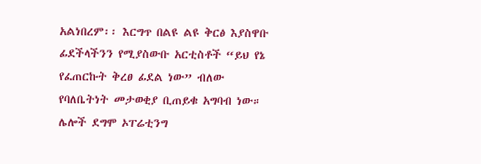አልነበረም፡፡ እርግጥ በልዩ ልዩ ቅርፅ እያስዋቡ ፊደችላችንን የሚያስውቡ አርቲስቶች “ይህ የኔ የፈጠርኩት ቅረፀ ፊደል ነው” ብለው የባለቤትነት መታወቂያ ቢጠይቁ አግባብ ነው። ሌሎች ደግሞ ኦፐሬቲንግ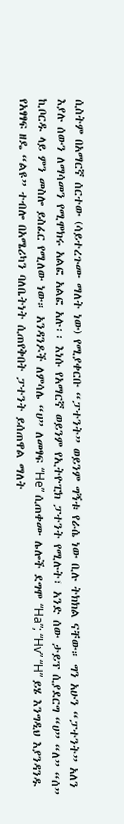ሲስትም በአማርኛ ሰርተው (ሳይተረጉሙ ማለት ነው) የሚያቀርቡ “ፓተንት” ወይንም ግኝቱ የራሴ ነው ቢሉ ትክክል ናቸው። ግን አሁን “ፓተንት” አለን እያሉ ሰውን ለማሳመን የሚሞክሩ አልፎ አልፎ አሉ፡፡ እነሱ የአማርኛ ወይንም የኢትዮፒክ ፓተንት የሚሉት፣ አንድ ሰው ታይፕ ሲያደርግ “ሀ” “ለ” “ሰ” ኪቦርዱ ላይ ምን መስሎ ይስፈር የሚለው ነው። አንዳንዶች ለምሳሌ “ሀ” ለመፃፍ “He” ሲጠቀሙ ሌሎች ደግሞ “Ha”; “Hv” “H” ይሄ እንግዲህ እያንዳንዱ የአፃፃፍ ዘዴ “ልዩ” ተብሎ በአሜሪካን ባለቤትነት ሲጠየቅበት ፓተንት ይሰጠዋል ማለት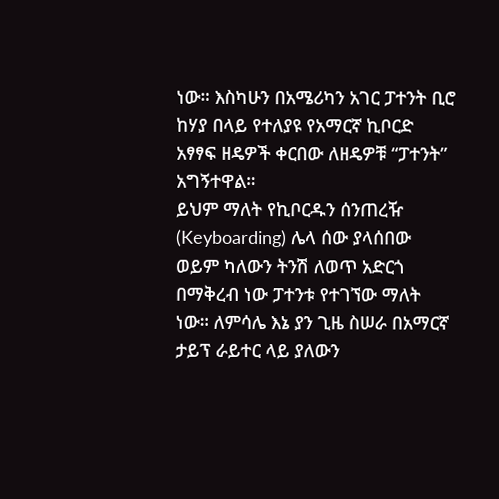ነው። እስካሁን በአሜሪካን አገር ፓተንት ቢሮ ከሃያ በላይ የተለያዩ የአማርኛ ኪቦርድ አፃፃፍ ዘዴዎች ቀርበው ለዘዴዎቹ “ፓተንት” አግኝተዋል።
ይህም ማለት የኪቦርዱን ሰንጠረዥ (Keyboarding) ሌላ ሰው ያላሰበው ወይም ካለውን ትንሽ ለወጥ አድርጎ በማቅረብ ነው ፓተንቱ የተገኘው ማለት ነው። ለምሳሌ እኔ ያን ጊዜ ስሠራ በአማርኛ ታይፕ ራይተር ላይ ያለውን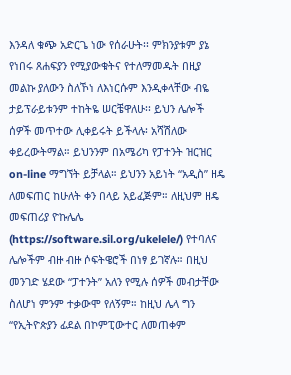እንዳለ ቁጭ አድርጌ ነው የሰራሁት፡፡ ምክንያቱም ያኔ የነበሩ ጸሐፍያን የሚያውቁትና የተለማመዱት በዚያ መልኩ ያለውን ስለኾነ ለእነርሱም እንዲቀላቸው ብዬ ታይፕራይቱንም ተከትዬ ሠርቼዋለሁ፡፡ ይህን ሌሎች ሰዎች መጥተው ሊቀይሩት ይችላሉ፡ አሻሽለው ቀይረውትማል። ይህንንም በአሜሪካ የፓተንት ዝርዝር on-line ማግኘት ይቻላል። ይህንን አይነት “አዲስ” ዘዴ ለመፍጠር ከሁለት ቀን በላይ አይፈጅም። ለዚህም ዘዴ መፍጠሪያ ዮኩሌሌ (https://software.sil.org/ukelele/) የተባለና ሌሎችም ብዙ ብዙ ሶፍትዌሮች በነፃ ይገኛሉ። በዚህ መንገድ ሄደው “ፓተንት” አለን የሚሉ ሰዎች መብታቸው ስለሆነ ምንም ተቃውሞ የለኝም። ከዚህ ሌላ ግን “የኢትዮጵያን ፊደል በኮምፒውተር ለመጠቀም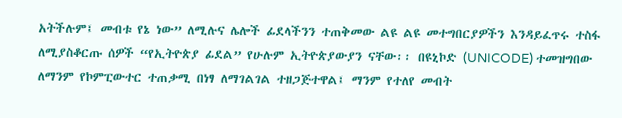አትችሉም፤ መብቱ የኔ ነው” ለሚሉና ሌሎች ፊደላችንን ተጠቅመው ልዩ ልዩ መተግበርያዎችን እንዳይፈጥሩ ተስፋ ለሚያስቆርጡ ሰዎች “የኢትዮጵያ ፊደል” የሁሉም ኢትዮጵያውያን ናቸው፡፡ በዩኒኮድ (UNICODE) ተመዝግበው ለማንም የኮምፒውተር ተጠቃሚ በነፃ ለማገልገል ተዘጋጅተዋል፤ ማንም የተለየ መብት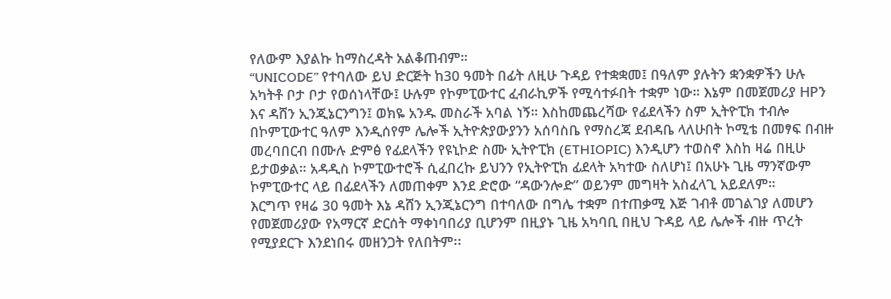የለውም እያልኩ ከማስረዳት አልቆጠብም።
“UNICODE” የተባለው ይህ ድርጅት ከ30 ዓመት በፊት ለዚሁ ጉዳይ የተቋቋመ፤ በዓለም ያሉትን ቋንቋዎችን ሁሉ አካትቶ ቦታ ቦታ የወሰነላቸው፤ ሁሉም የኮምፒውተር ፈብራኪዎች የሚሳተፉበት ተቋም ነው። እኔም በመጀመሪያ HPን እና ዳሸን ኢንጂኔርንግን፤ ወክዬ አንዱ መስራች አባል ነኝ። እስከመጨረሻው የፊደላችን ስም ኢትዮፒክ ተብሎ በኮምፒውተር ዓለም እንዲሰየም ሌሎች ኢትዮጵያውያንን አሰባስቤ የማስረጃ ደብዳቤ ላለሁበት ኮሚቴ በመፃፍ በብዙ መረባበርብ በሙሉ ድምፅ የፊደላችን የዩኒኮድ ስሙ ኢትዮፒክ (ETHIOPIC) እንዲሆን ተወስኖ እስከ ዛሬ በዚሁ ይታወቃል። አዳዲስ ኮምፒውተሮች ሲፈበረኩ ይህንን የኢትዮፒክ ፊደላት አካተው ስለሆነ፤ በአሁኑ ጊዜ ማንኛውም ኮምፒውተር ላይ በፊደላችን ለመጠቀም እንደ ድሮው “ዳውንሎድ” ወይንም መግዛት አስፈላጊ አይደለም።
እርግጥ የዛሬ 30 ዓመት እኔ ዳሸን ኢንጂኔርንግ በተባለው በግሌ ተቋም በተጠቃሚ እጅ ገብቶ መገልገያ ለመሆን የመጀመሪያው የአማርኛ ድርሰት ማቀነባበሪያ ቢሆንም በዚያኑ ጊዜ አካባቢ በዚህ ጉዳይ ላይ ሌሎች ብዙ ጥረት የሚያደርጉ እንደነበሩ መዘንጋት የለበትም፡፡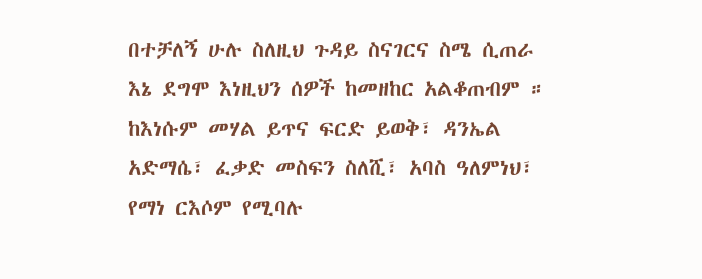በተቻለኝ ሁሉ ስለዚህ ጉዳይ ስናገርና ስሜ ሲጠራ እኔ ደግሞ እነዚህን ሰዎች ከመዘከር አልቆጠብም ። ከእነሱም መሃል ይጥና ፍርድ ይወቅ፣ ዳንኤል አድማሴ፣ ፈቃድ መስፍን ስለሺ፣ አባስ ዓለምነህ፣ የማነ ርእሶም የሚባሉ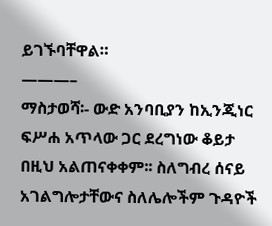ይገኙባቸዋል።
———–
ማስታወሻ፡- ውድ አንባቢያን ከኢንጂነር ፍሥሐ አጥላው ጋር ደረግነው ቆይታ በዚህ አልጠናቀቀም፡፡ ስለግብረ ሰናይ አገልግሎታቸውና ስለሌሎችም ጉዳዮች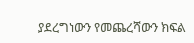ያደረግነውን የመጨረሻውን ክፍል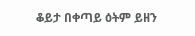ቆይታ በቀጣይ ዕትም ይዘን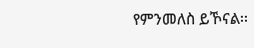የምንመለስ ይኾናል፡፡